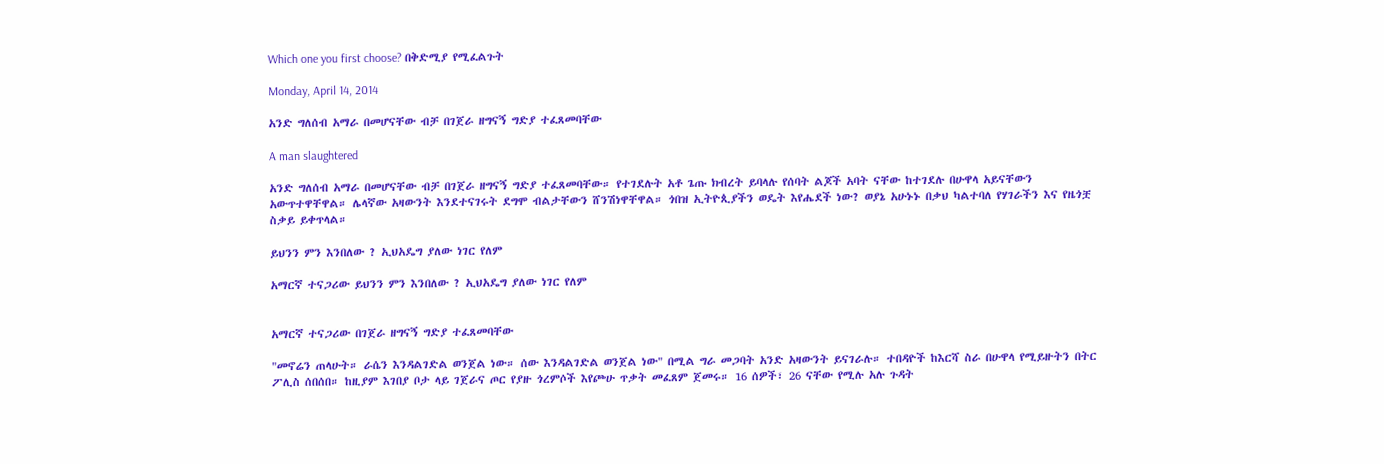Which one you first choose? በቅድሚያ የሚፈልጉት

Monday, April 14, 2014

አንድ ግለሰብ አማራ በመሆናቸው ብቻ በገጀራ ዘግናኝ ግድያ ተፈጸመባቸው

A man slaughtered

አንድ ግለሰብ አማራ በመሆናቸው ብቻ በገጀራ ዘግናኝ ግድያ ተፈጸመባቸው። የተገደሉት አቶ ጌጡ ክብረት ይባላሉ የሰባት ልጆች አባት ናቸው ከተገደሉ በሁዋላ አይናቸውን አውጥተዋቸዋል። ሌላኛው አዛውንት እንደተናገሩት ደግሞ ብልታቸውን ሸንሽነዋቸዋል። ጎበዝ ኢትዮጲያችን ወዴት እየሔደች ነው? ወያኔ አሁኑኑ በቃህ ካልተባለ የሃገራችን እና የዜጎቿ ስቃይ ይቀጥላል።

ይህንን ምን እንበለው ? ኢህአዴግ ያለው ነገር የለም

አማርኛ ተናጋሪው ይህንን ምን እንበለው ? ኢህአዴግ ያለው ነገር የለም


አማርኛ ተናጋሪው በገጀራ ዘግናኝ ግድያ ተፈጸመባቸው

"መኖሬን ጠላሁት። ራሴን እንዳልገድል ወንጀል ነው። ሰው እንዳልገድል ወንጀል ነው" በሚል ግራ መጋባት አንድ አዛውንት ይናገራሉ። ተበዳዮች ከእርሻ ስራ በሁዋላ የሚይዙትን በትር ፖሊስ ሰበሰበ። ከዚያም እገበያ ቦታ ላይ ገጀራና ጦር የያዙ ጎረምሶች እየጮሁ ጥቃት መፈጸም ጀመሩ። 16 ሰዎች፣ 26 ናቸው የሚሉ አሉ ጉዳት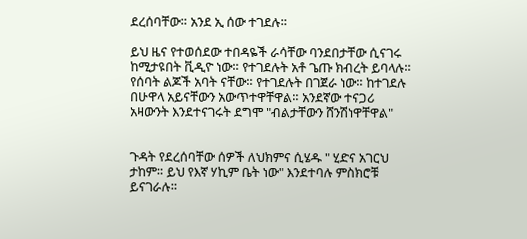ደረሰባቸው። አንደ ኢ ሰው ተገደሉ።

ይህ ዜና የተወሰደው ተበዳዬች ራሳቸው ባንደበታቸው ሲናገሩ ከሚታዩበት ቪዲዮ ነው። የተገደሉት አቶ ጌጡ ክብረት ይባላሉ። የሰባት ልጆች አባት ናቸው። የተገደሉት በገጀራ ነው። ከተገደሉ በሁዋላ አይናቸውን አውጥተዋቸዋል። አንደኛው ተናጋሪ አዛውንት እንደተናገሩት ደግሞ "ብልታቸውን ሸንሽነዋቸዋል"


ጉዳት የደረሰባቸው ሰዎች ለህክምና ሲሄዱ " ሂድና አገርህ ታከም። ይህ የእኛ ሃኪም ቤት ነው" እንደተባሉ ምስክሮቹ ይናገራሉ።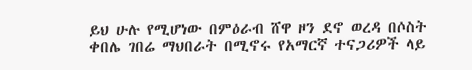ይህ ሁሉ የሚሆነው በምዕራብ ሸዋ ዞን ደኖ ወረዳ በሶስት ቀበሌ ገበሬ ማህበራት በሚኖሩ የአማርኛ ተናጋሪዎች ላይ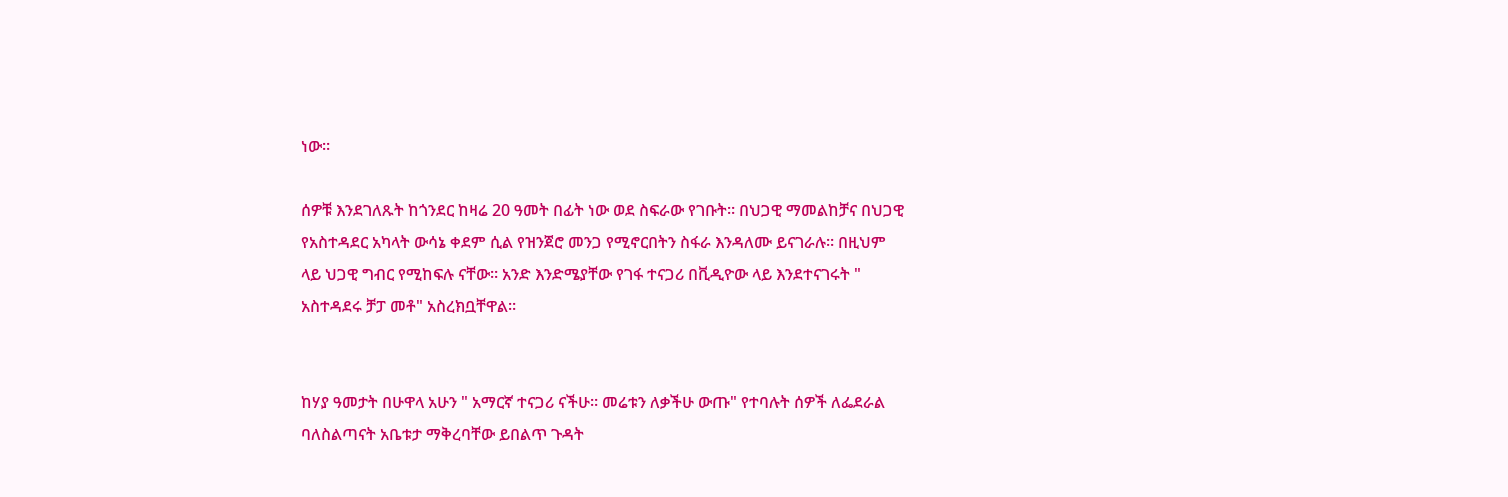ነው።

ሰዎቹ እንደገለጹት ከጎንደር ከዛሬ 20 ዓመት በፊት ነው ወደ ስፍራው የገቡት። በህጋዊ ማመልከቻና በህጋዊ የአስተዳደር አካላት ውሳኔ ቀደም ሲል የዝንጀሮ መንጋ የሚኖርበትን ስፋራ እንዳለሙ ይናገራሉ። በዚህም ላይ ህጋዊ ግብር የሚከፍሉ ናቸው። አንድ እንድሜያቸው የገፋ ተናጋሪ በቪዲዮው ላይ እንደተናገሩት " አስተዳደሩ ቻፓ መቶ" አስረክቧቸዋል።


ከሃያ ዓመታት በሁዋላ አሁን " አማርኛ ተናጋሪ ናችሁ። መሬቱን ለቃችሁ ውጡ" የተባሉት ሰዎች ለፌደራል ባለስልጣናት አቤቱታ ማቅረባቸው ይበልጥ ጉዳት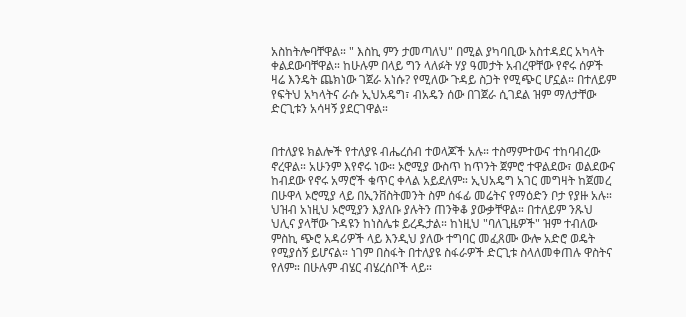አስከትሎባቸዋል። " እስኪ ምን ታመጣለህ" በሚል ያካባቢው አስተዳደር አካላት ቀልደውባቸዋል። ከሁሉም በላይ ግን ላለፉት ሃያ ዓመታት አብረዋቸው የኖሩ ሰዎች ዛሬ እንዴት ጨክነው ገጀራ አነሱ? የሚለው ጉዳይ ስጋት የሚጭር ሆኗል። በተለይም የፍትህ አካላትና ራሱ ኢህአዴግ፣ ብአዴን ሰው በገጀራ ሲገደል ዝም ማለታቸው ድርጊቱን አሳዛኝ ያደርገዋል።


በተለያዩ ክልሎች የተለያዩ ብሔረሰብ ተወላጆች አሉ። ተስማምተውና ተከባብረው ኖረዋል። አሁንም እየኖሩ ነው። ኦሮሚያ ውስጥ ከጥንት ጀምሮ ተዋልደው፣ ወልደውና ከብደው የኖሩ አማሮች ቁጥር ቀላል አይደለም። ኢህአዴግ አገር መግዛት ከጀመረ በሁዋላ ኦሮሚያ ላይ በኢንቨስትመንት ስም ሰፋፊ መሬትና የማዕድን ቦታ የያዙ አሉ። ህዝብ አነዚህ ኦሮሚያን እያለቡ ያሉትን ጠንቅቆ ያውቃቸዋል። በተለይም ንጹህ ህሊና ያላቸው ጉዳዩን ከነስሌቱ ይረዱታል። ከነዚህ "ባለጊዜዎች" ዝም ተብለው ምስኪ ጭሮ አዳሪዎች ላይ እንዲህ ያለው ተግባር መፈጸሙ ውሎ አድሮ ወዴት የሚያሰኝ ይሆናል። ነገም በስፋት በተለያዩ ስፋራዎች ድርጊቱ ስላለመቀጠሉ ዋስትና የለም። በሁሉም ብሄር ብሄረሰቦች ላይ።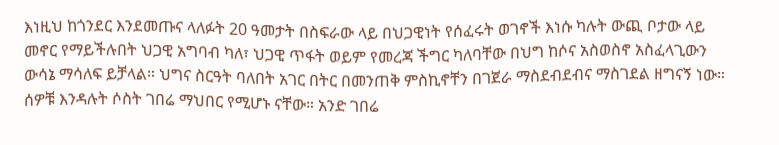እነዚህ ከጎንደር እንደመጡና ላለፉት 20 ዓመታት በስፍራው ላይ በህጋዊነት የሰፈሩት ወገኖች እነሱ ካሉት ውጪ ቦታው ላይ መኖር የማይችሉበት ህጋዊ አግባብ ካለ፣ ህጋዊ ጥፋት ወይም የመረጃ ችግር ካለባቸው በህግ ከሶና አስወስኖ አስፈላጊውን ውሳኔ ማሳለፍ ይቻላል። ህግና ስርዓት ባለበት አገር በትር በመንጠቅ ምስኪኖቸን በገጀራ ማስደብደብና ማስገደል ዘግናኝ ነው። ሰዎቹ እንዳሉት ሶስት ገበሬ ማህበር የሚሆኑ ናቸው። አንድ ገበሬ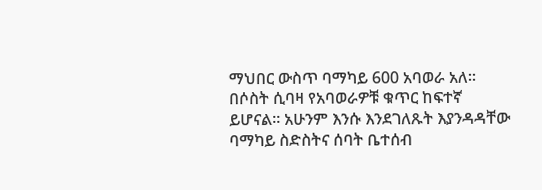ማህበር ውስጥ ባማካይ 600 አባወራ አለ። በሶስት ሲባዛ የአባወራዎቹ ቁጥር ከፍተኛ ይሆናል። አሁንም እንሱ እንደገለጹት እያንዳዳቸው ባማካይ ስድስትና ሰባት ቤተሰብ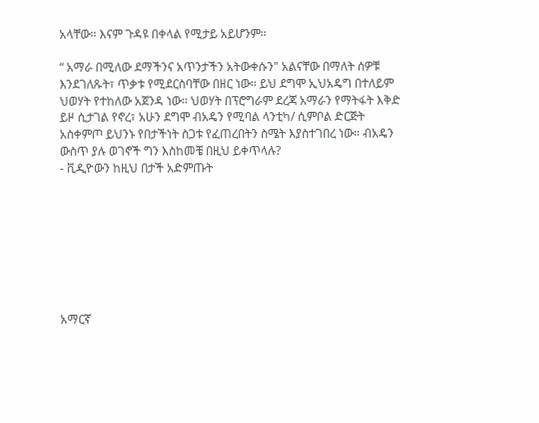አላቸው። እናም ጉዳዩ በቀላል የሚታይ አይሆንም።

“ አማራ በሚለው ደማችንና አጥንታችን አትውቀሱን" አልናቸው በማለት ሰዎቹ እንደገለጹት፣ ጥቃቱ የሚደርስባቸው በዘር ነው። ይህ ደግሞ ኢህአዴግ በተለይም ህወሃት የተከለው አጀንዳ ነው። ህወሃት በፕሮግራም ደረጃ አማራን የማትፋት እቅድ ይዞ ሲታገል የኖረ፣ አሁን ደግሞ ብአዴን የሚባል ላንቲካ/ ሲምቦል ድርጅት አስቀምጦ ይህንኑ የበታችነት ስጋቱ የፈጠረበትን ስሜት እያስተገበረ ነው። ብአዴን ውስጥ ያሉ ወገኖች ግን እስከመቼ በዚህ ይቀጥላሉ?
- ቪዲዮውን ከዚህ በታች አድምጡት








አማርኛ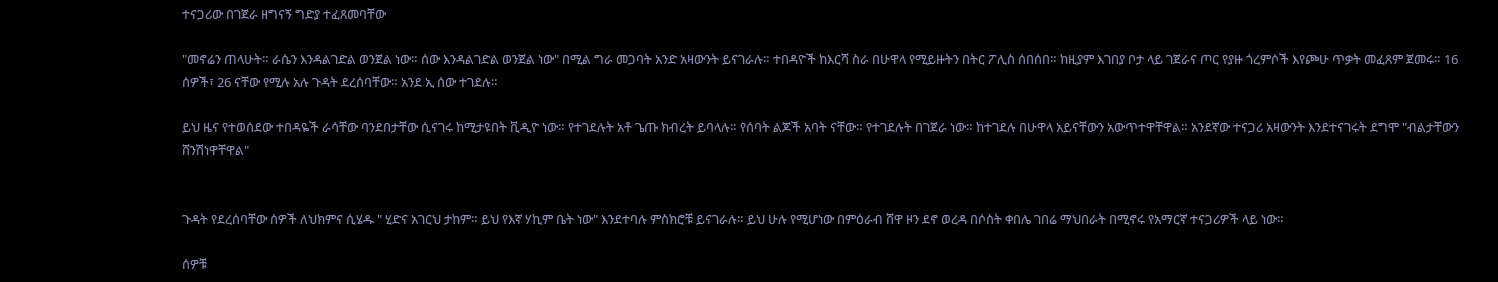ተናጋሪው በገጀራ ዘግናኝ ግድያ ተፈጸመባቸው

"መኖሬን ጠላሁት። ራሴን እንዳልገድል ወንጀል ነው። ሰው እንዳልገድል ወንጀል ነው" በሚል ግራ መጋባት አንድ አዛውንት ይናገራሉ። ተበዳዮች ከእርሻ ስራ በሁዋላ የሚይዙትን በትር ፖሊስ ሰበሰበ። ከዚያም እገበያ ቦታ ላይ ገጀራና ጦር የያዙ ጎረምሶች እየጮሁ ጥቃት መፈጸም ጀመሩ። 16 ሰዎች፣ 26 ናቸው የሚሉ አሉ ጉዳት ደረሰባቸው። አንደ ኢ ሰው ተገደሉ።

ይህ ዜና የተወሰደው ተበዳዬች ራሳቸው ባንደበታቸው ሲናገሩ ከሚታዩበት ቪዲዮ ነው። የተገደሉት አቶ ጌጡ ክብረት ይባላሉ። የሰባት ልጆች አባት ናቸው። የተገደሉት በገጀራ ነው። ከተገደሉ በሁዋላ አይናቸውን አውጥተዋቸዋል። አንደኛው ተናጋሪ አዛውንት እንደተናገሩት ደግሞ "ብልታቸውን ሸንሽነዋቸዋል"


ጉዳት የደረሰባቸው ሰዎች ለህክምና ሲሄዱ " ሂድና አገርህ ታከም። ይህ የእኛ ሃኪም ቤት ነው" እንደተባሉ ምስክሮቹ ይናገራሉ። ይህ ሁሉ የሚሆነው በምዕራብ ሸዋ ዞን ደኖ ወረዳ በሶስት ቀበሌ ገበሬ ማህበራት በሚኖሩ የአማርኛ ተናጋሪዎች ላይ ነው።

ሰዎቹ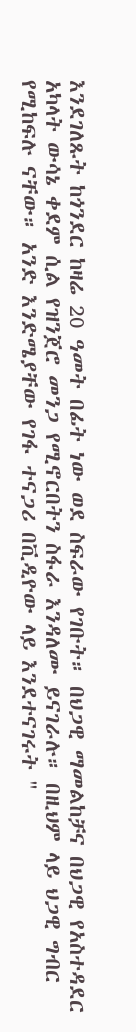እንደገለጹት ከጎንደር ከዛሬ 20 ዓመት በፊት ነው ወደ ስፍራው የገቡት። በህጋዊ ማመልከቻና በህጋዊ የአስተዳደር አካላት ውሳኔ ቀደም ሲል የዝንጀሮ መንጋ የሚኖርበትን ስፋራ እንዳለሙ ይናገራሉ። በዚህም ላይ ህጋዊ ግብር የሚከፍሉ ናቸው። አንድ እንድሜያቸው የገፋ ተናጋሪ በቪዲዮው ላይ እንደተናገሩት "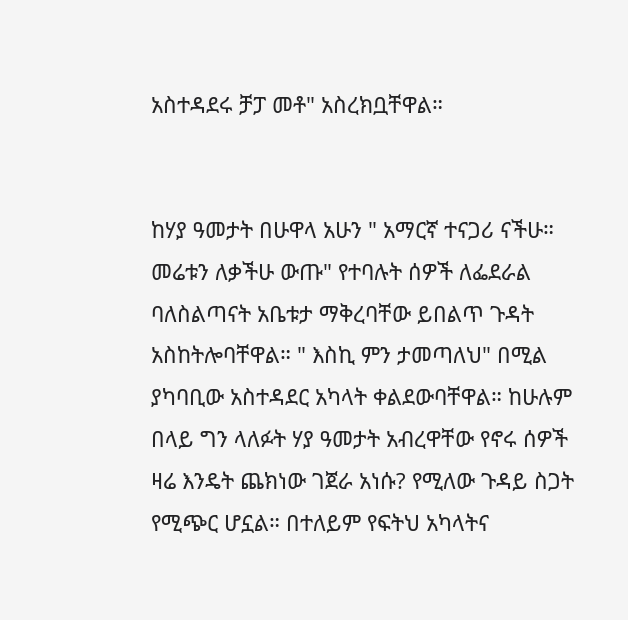አስተዳደሩ ቻፓ መቶ" አስረክቧቸዋል።


ከሃያ ዓመታት በሁዋላ አሁን " አማርኛ ተናጋሪ ናችሁ። መሬቱን ለቃችሁ ውጡ" የተባሉት ሰዎች ለፌደራል ባለስልጣናት አቤቱታ ማቅረባቸው ይበልጥ ጉዳት አስከትሎባቸዋል። " እስኪ ምን ታመጣለህ" በሚል ያካባቢው አስተዳደር አካላት ቀልደውባቸዋል። ከሁሉም በላይ ግን ላለፉት ሃያ ዓመታት አብረዋቸው የኖሩ ሰዎች ዛሬ እንዴት ጨክነው ገጀራ አነሱ? የሚለው ጉዳይ ስጋት የሚጭር ሆኗል። በተለይም የፍትህ አካላትና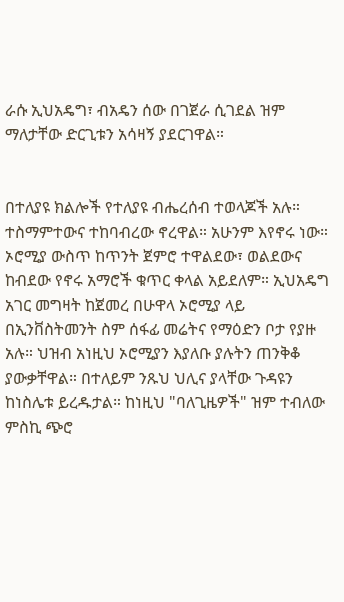ራሱ ኢህአዴግ፣ ብአዴን ሰው በገጀራ ሲገደል ዝም ማለታቸው ድርጊቱን አሳዛኝ ያደርገዋል።


በተለያዩ ክልሎች የተለያዩ ብሔረሰብ ተወላጆች አሉ። ተስማምተውና ተከባብረው ኖረዋል። አሁንም እየኖሩ ነው። ኦሮሚያ ውስጥ ከጥንት ጀምሮ ተዋልደው፣ ወልደውና ከብደው የኖሩ አማሮች ቁጥር ቀላል አይደለም። ኢህአዴግ አገር መግዛት ከጀመረ በሁዋላ ኦሮሚያ ላይ በኢንቨስትመንት ስም ሰፋፊ መሬትና የማዕድን ቦታ የያዙ አሉ። ህዝብ አነዚህ ኦሮሚያን እያለቡ ያሉትን ጠንቅቆ ያውቃቸዋል። በተለይም ንጹህ ህሊና ያላቸው ጉዳዩን ከነስሌቱ ይረዱታል። ከነዚህ "ባለጊዜዎች" ዝም ተብለው ምስኪ ጭሮ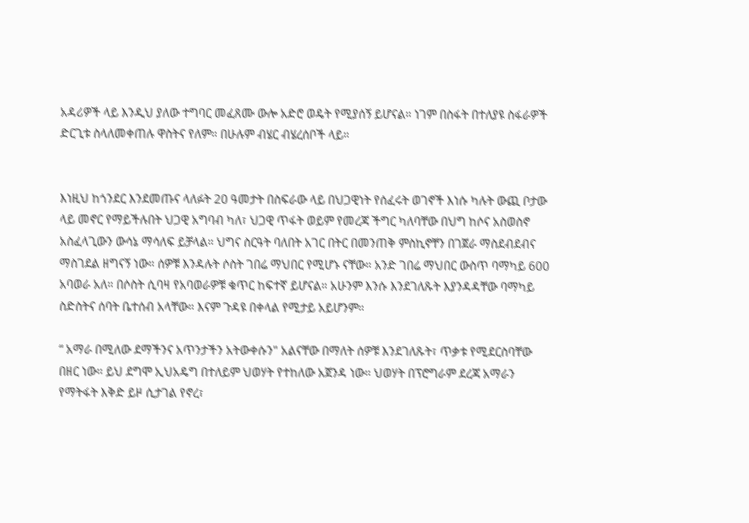አዳሪዎች ላይ እንዲህ ያለው ተግባር መፈጸሙ ውሎ አድሮ ወዴት የሚያሰኝ ይሆናል። ነገም በስፋት በተለያዩ ስፋራዎች ድርጊቱ ስላለመቀጠሉ ዋስትና የለም። በሁሉም ብሄር ብሄረሰቦች ላይ።


እነዚህ ከጎንደር እንደመጡና ላለፉት 20 ዓመታት በስፍራው ላይ በህጋዊነት የሰፈሩት ወገኖች እነሱ ካሉት ውጪ ቦታው ላይ መኖር የማይችሉበት ህጋዊ አግባብ ካለ፣ ህጋዊ ጥፋት ወይም የመረጃ ችግር ካለባቸው በህግ ከሶና አስወስኖ አስፈላጊውን ውሳኔ ማሳለፍ ይቻላል። ህግና ስርዓት ባለበት አገር በትር በመንጠቅ ምስኪኖቸን በገጀራ ማስደብደብና ማስገደል ዘግናኝ ነው። ሰዎቹ እንዳሉት ሶስት ገበሬ ማህበር የሚሆኑ ናቸው። አንድ ገበሬ ማህበር ውስጥ ባማካይ 600 አባወራ አለ። በሶስት ሲባዛ የአባወራዎቹ ቁጥር ከፍተኛ ይሆናል። አሁንም እንሱ እንደገለጹት እያንዳዳቸው ባማካይ ስድስትና ሰባት ቤተሰብ አላቸው። እናም ጉዳዩ በቀላል የሚታይ አይሆንም።

“ አማራ በሚለው ደማችንና አጥንታችን አትውቀሱን" አልናቸው በማለት ሰዎቹ እንደገለጹት፣ ጥቃቱ የሚደርስባቸው በዘር ነው። ይህ ደግሞ ኢህአዴግ በተለይም ህወሃት የተከለው አጀንዳ ነው። ህወሃት በፕሮግራም ደረጃ አማራን የማትፋት እቅድ ይዞ ሲታገል የኖረ፣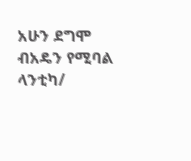አሁን ደግሞ ብአዴን የሚባል ላንቲካ/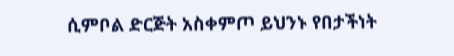ሲምቦል ድርጅት አስቀምጦ ይህንኑ የበታችነት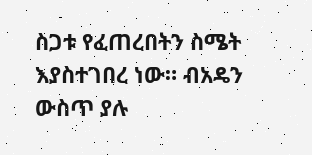ስጋቱ የፈጠረበትን ስሜት እያስተገበረ ነው። ብአዴን ውስጥ ያሉ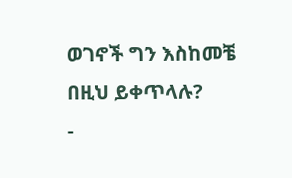ወገኖች ግን እስከመቼ በዚህ ይቀጥላሉ?
-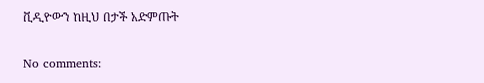ቪዲዮውን ከዚህ በታች አድምጡት

No comments: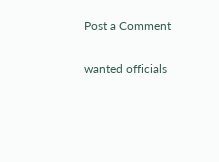Post a Comment

wanted officials